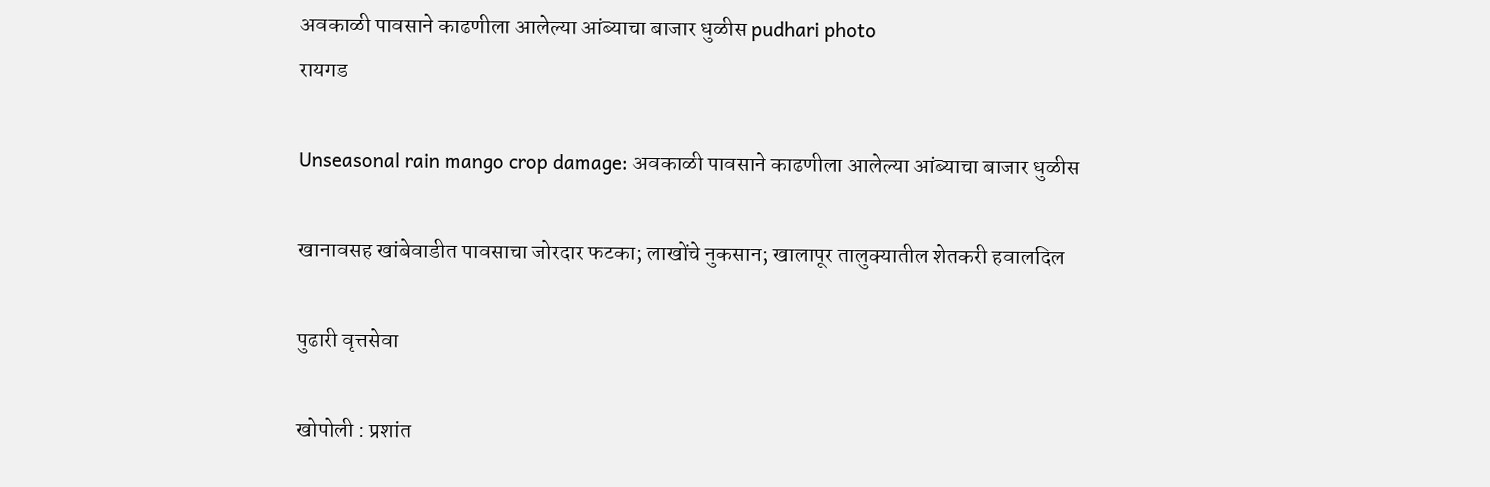अवकाळी पावसाने काढणीला आलेल्या आंब्याचा बाजार धुळीस pudhari photo
रायगड

Unseasonal rain mango crop damage: अवकाळी पावसाने काढणीला आलेल्या आंब्याचा बाजार धुळीस

खानावसह खांबेवाडीत पावसाचा जोरदार फटका; लाखोंचे नुकसान; खालापूर तालुक्यातील शेतकरी हवालदिल

पुढारी वृत्तसेवा

खोपोली : प्रशांत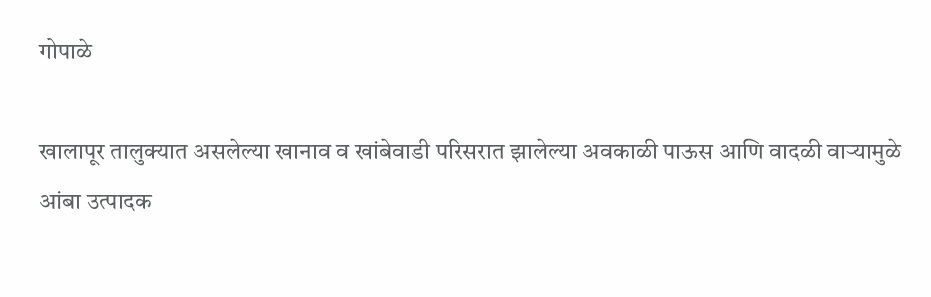गोपाळे

खालापूर तालुक्यात असलेल्या खानाव व खांबेवाडी परिसरात झालेल्या अवकाळी पाऊस आणि वादळी वाऱ्यामुळे आंबा उत्पादक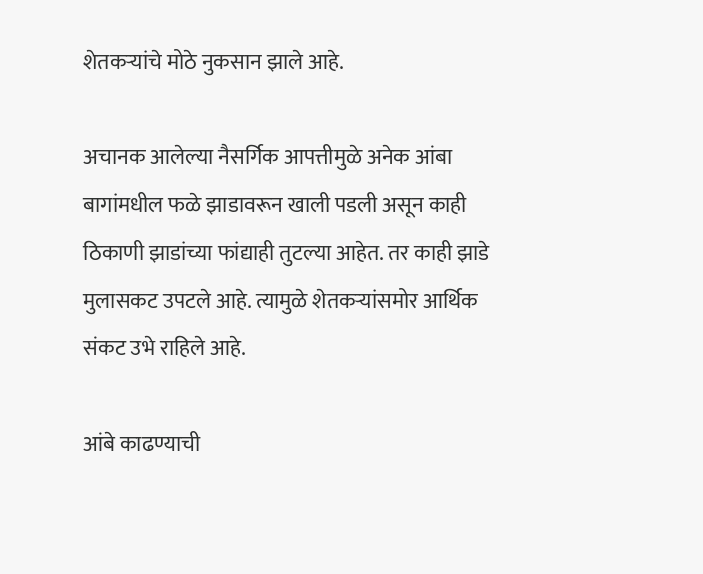शेतकऱ्यांचे मोठे नुकसान झाले आहे.

अचानक आलेल्या नैसर्गिक आपत्तीमुळे अनेक आंबा बागांमधील फळे झाडावरून खाली पडली असून काही ठिकाणी झाडांच्या फांद्याही तुटल्या आहेत. तर काही झाडे मुलासकट उपटले आहे. त्यामुळे शेतकऱ्यांसमोर आर्थिक संकट उभे राहिले आहे.

आंबे काढण्याची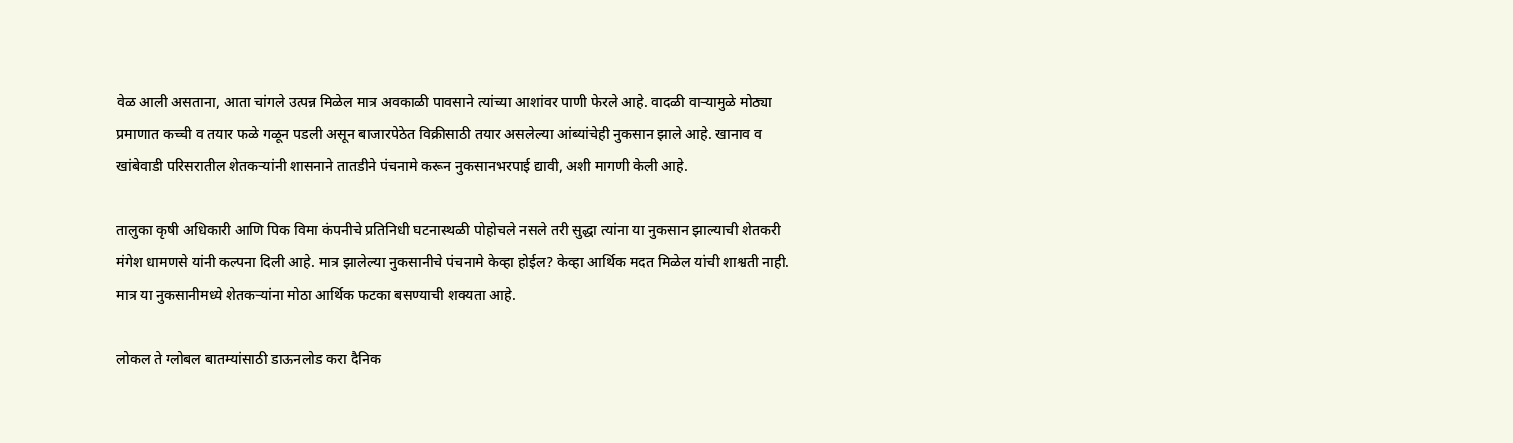वेळ आली असताना, आता चांगले उत्पन्न मिळेल मात्र अवकाळी पावसाने त्यांच्या आशांवर पाणी फेरले आहे. वादळी वाऱ्यामुळे मोठ्या प्रमाणात कच्ची व तयार फळे गळून पडली असून बाजारपेठेत विक्रीसाठी तयार असलेल्या आंब्यांचेही नुकसान झाले आहे. खानाव व खांबेवाडी परिसरातील शेतकऱ्यांनी शासनाने तातडीने पंचनामे करून नुकसानभरपाई द्यावी, अशी मागणी केली आहे.

तालुका कृषी अधिकारी आणि पिक विमा कंपनीचे प्रतिनिधी घटनास्थळी पोहोचले नसले तरी सुद्धा त्यांना या नुकसान झाल्याची शेतकरी मंगेश धामणसे यांनी कल्पना दिली आहे. मात्र झालेल्या नुकसानीचे पंचनामे केव्हा होईल? केव्हा आर्थिक मदत मिळेल यांची शाश्वती नाही. मात्र या नुकसानीमध्ये शेतकऱ्यांना मोठा आर्थिक फटका बसण्याची शक्यता आहे.

लोकल ते ग्लोबल बातम्यांसाठी डाऊनलोड करा दैनिक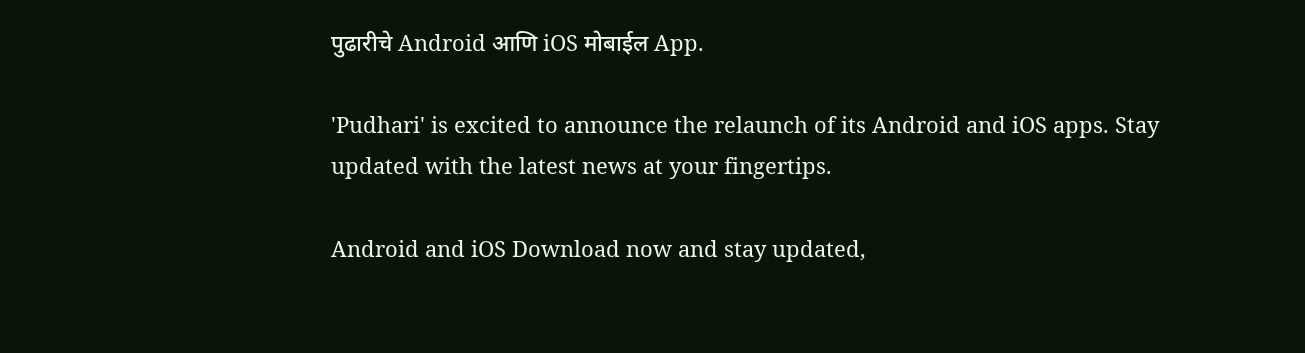पुढारीचे Android आणि iOS मोबाईल App.

'Pudhari' is excited to announce the relaunch of its Android and iOS apps. Stay updated with the latest news at your fingertips.

Android and iOS Download now and stay updated,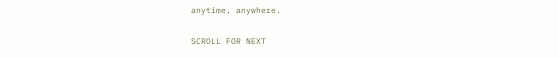anytime, anywhere.

SCROLL FOR NEXT